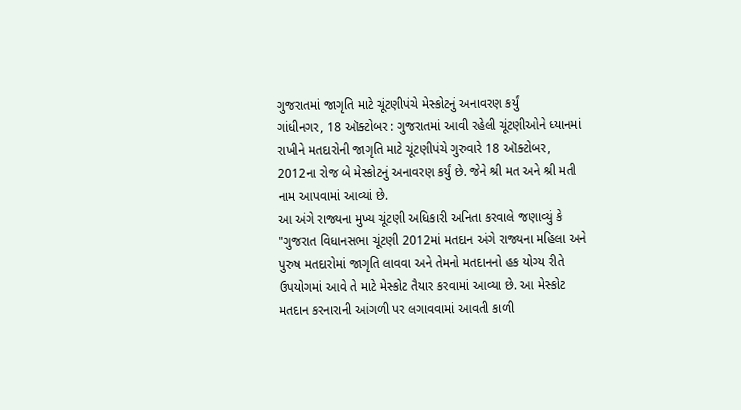ગુજરાતમાં જાગૃતિ માટે ચૂંટણીપંચે મેસ્કોટનું અનાવરણ કર્યું
ગાંધીનગર, 18 ઑક્ટોબર : ગુજરાતમાં આવી રહેલી ચૂંટણીઓને ધ્યાનમાં રાખીને મતદારોની જાગૃતિ માટે ચૂંટણીપંચે ગુરુવારે 18 ઑક્ટોબર, 2012ના રોજ બે મેસ્કોટનું અનાવરણ કર્યું છે. જેને શ્રી મત અને શ્રી મતી નામ આપવામાં આવ્યાં છે.
આ અંગે રાજ્યના મુખ્ય ચૂંટણી અધિકારી અનિતા કરવાલે જણાવ્યું કે "ગુજરાત વિધાનસભા ચૂંટણી 2012માં મતદાન અંગે રાજ્યના મહિલા અને પુરુષ મતદારોમાં જાગૃતિ લાવવા અને તેમનો મતદાનનો હક યોગ્ય રીતે ઉપયોગમાં આવે તે માટે મેસ્કોટ તૈયાર કરવામાં આવ્યા છે. આ મેસ્કોટ મતદાન કરનારાની આંગળી પર લગાવવામાં આવતી કાળી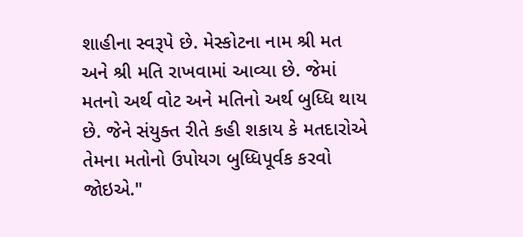શાહીના સ્વરૂપે છે. મેસ્કોટના નામ શ્રી મત અને શ્રી મતિ રાખવામાં આવ્યા છે. જેમાં મતનો અર્થ વોટ અને મતિનો અર્થ બુધ્ધિ થાય છે. જેને સંયુક્ત રીતે કહી શકાય કે મતદારોએ તેમના મતોનો ઉપોયગ બુધ્ધિપૂર્વક કરવો જોઇએ."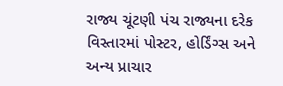રાજ્ય ચૂંટણી પંચ રાજ્યના દરેક વિસ્તારમાં પોસ્ટર, હોર્ડિંગ્સ અને અન્ય પ્રાચાર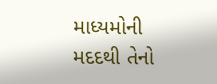માધ્યમોની મદદથી તેનો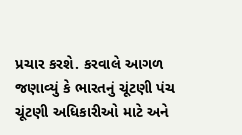પ્રચાર કરશે. કરવાલે આગળ જણાવ્યું કે ભારતનું ચૂંટણી પંચ ચૂંટણી અધિકારીઓ માટે અને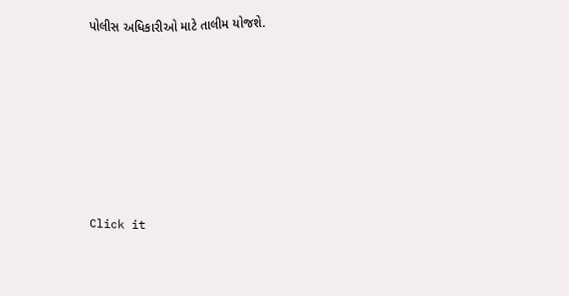પોલીસ અધિકારીઓ માટે તાલીમ યોજશે.












Click it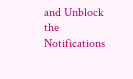and Unblock the Notifications